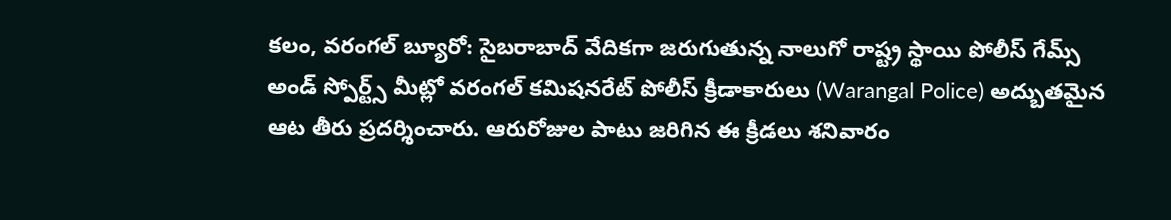కలం, వరంగల్ బ్యూరో: సైబరాబాద్ వేదికగా జరుగుతున్న నాలుగో రాష్ట్ర స్థాయి పోలీస్ గేమ్స్ అండ్ స్పోర్ట్స్ మీట్లో వరంగల్ కమిషనరేట్ పోలీస్ క్రీడాకారులు (Warangal Police) అద్బుతమైన ఆట తీరు ప్రదర్శించారు. ఆరురోజుల పాటు జరిగిన ఈ క్రీడలు శనివారం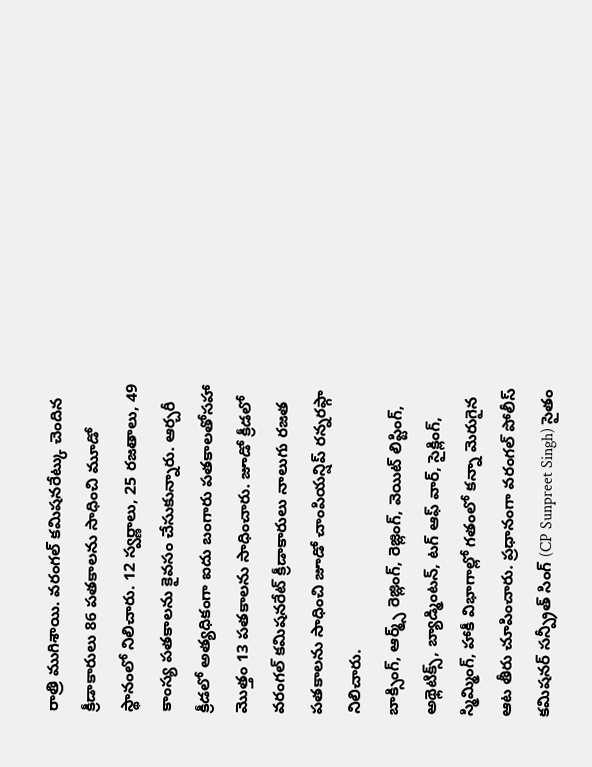రాత్రి ముగిశాయి. వరంగల్ కమిషనరేట్కు చెందిన క్రీడాకారులు 86 పతకాలను సాధించి మూడో స్థానంలో నిలిచారు. 12 స్వర్ణాలు, 25 రజతాలు, 49 కాంస్య పతకాలను కైవసం చేసుకున్నారు. ఆర్చరీ క్రీడలో అత్యధికంగా ఐదు బంగారు పతకాలతోసహా మొత్తం 13 పతకాలను సాధించారు. జూడో క్రీడలో వరంగల్ కమిషనరేట్ క్రీడాకారులు నాలుగు రజత పతకాలను సాధించి జూడో చాంపియన్షిప్ రన్నరప్గా నిలిచారు.
బాక్సింగ్, ఆర్మ్స్ రెజ్లింగ్, రెజ్లింగ్, వెయిట్ లిప్టింగ్, అథ్లెటిక్స్, బ్యాడ్మింటన్, టగ్ ఆఫ్ వార్, సైక్లింగ్, స్మిమ్మింగ్, హాకీ విభాగాల్లో గతంలో కన్నా మెరుగైన ఆట తీరు చూపించారు. ప్రధానంగా వరంగల్ పోలీస్ కమిషనర్ సన్ప్రీత్ సింగ్ (CP Sunpreet Singh) సైతం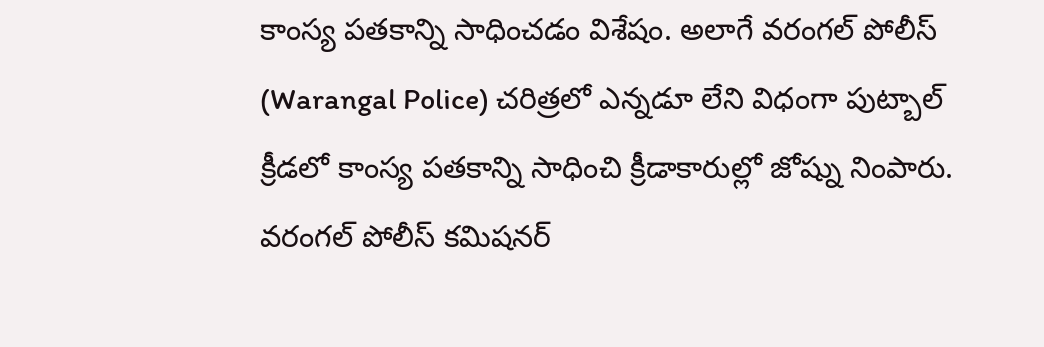కాంస్య పతకాన్ని సాధించడం విశేషం. అలాగే వరంగల్ పోలీస్ (Warangal Police) చరిత్రలో ఎన్నడూ లేని విధంగా పుట్బాల్ క్రీడలో కాంస్య పతకాన్ని సాధించి క్రీడాకారుల్లో జోష్ను నింపారు. వరంగల్ పోలీస్ కమిషనర్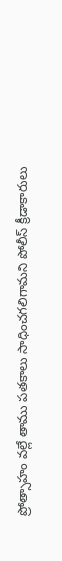ప్రోత్సాహం వల్లే తాము పతకాలు సాధించగలిగామని పోలీస్ క్రీడాకారులు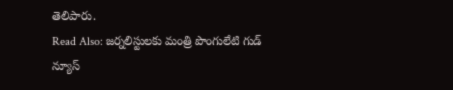తెలిపారు.
Read Also: జర్నలిస్టులకు మంత్రి పొంగులేటి గుడ్ న్యూస్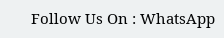Follow Us On : WhatsApp